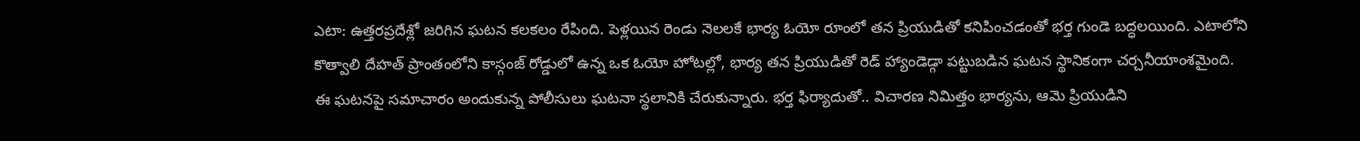ఎటా: ఉత్తరప్రదేశ్లో జరిగిన ఘటన కలకలం రేపింది. పెళ్లయిన రెండు నెలలకే భార్య ఓయో రూంలో తన ప్రియుడితో కనిపించడంతో భర్త గుండె బద్ధలయింది. ఎటాలోని కొత్వాలి దేహత్ ప్రాంతంలోని కాస్గంజ్ రోడ్డులో ఉన్న ఒక ఓయో హోటల్లో, భార్య తన ప్రియుడితో రెడ్ హ్యాండెడ్గా పట్టుబడిన ఘటన స్థానికంగా చర్చనీయాంశమైంది.
ఈ ఘటనపై సమాచారం అందుకున్న పోలీసులు ఘటనా స్థలానికి చేరుకున్నారు. భర్త ఫిర్యాదుతో.. విచారణ నిమిత్తం భార్యను, ఆమె ప్రియుడిని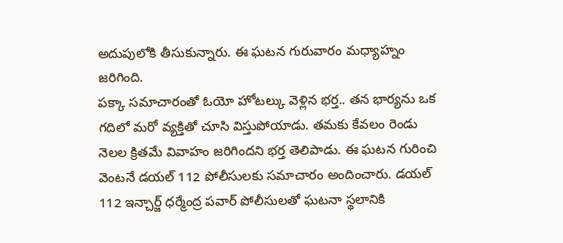అదుపులోకి తీసుకున్నారు. ఈ ఘటన గురువారం మధ్యాహ్నం జరిగింది.
పక్కా సమాచారంతో ఓయో హోటల్కు వెళ్లిన భర్త.. తన భార్యను ఒక గదిలో మరో వ్యక్తితో చూసి విస్తుపోయాడు. తమకు కేవలం రెండు నెలల క్రితమే వివాహం జరిగిందని భర్త తెలిపాడు. ఈ ఘటన గురించి వెంటనే డయల్ 112 పోలీసులకు సమాచారం అందించారు. డయల్ 112 ఇన్చార్జ్ ధర్మేంద్ర పవార్ పోలీసులతో ఘటనా స్థలానికి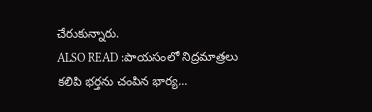చేరుకున్నారు.
ALSO READ :పాయసంలో నిద్రమాత్రలు కలిపి భర్తను చంపిన భార్య...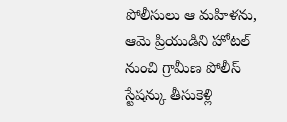పోలీసులు ఆ మహిళను, ఆమె ప్రియుడిని హోటల్ నుంచి గ్రామీణ పోలీస్ స్టేషన్కు తీసుకెళ్లి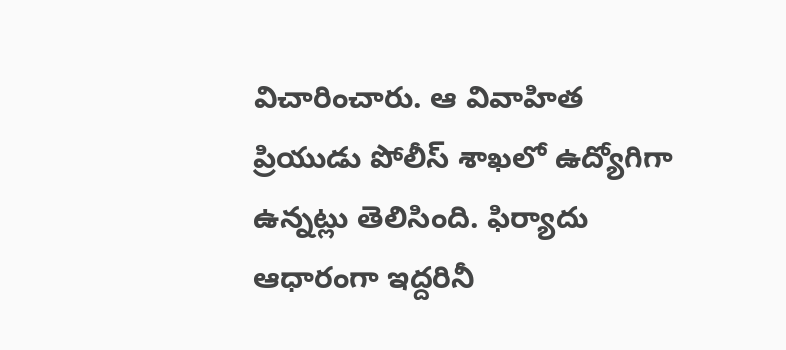విచారించారు. ఆ వివాహిత ప్రియుడు పోలీస్ శాఖలో ఉద్యోగిగా ఉన్నట్లు తెలిసింది. ఫిర్యాదు ఆధారంగా ఇద్దరినీ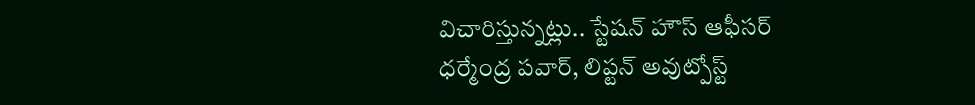విచారిస్తున్నట్లు.. స్టేషన్ హౌస్ ఆఫీసర్ ధర్మేంద్ర పవార్, లిప్టన్ అవుట్పోస్ట్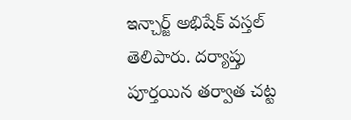ఇన్చార్జ్ అభిషేక్ వస్తల్ తెలిపారు. దర్యాప్తు పూర్తయిన తర్వాత చట్ట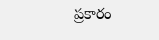ప్రకారం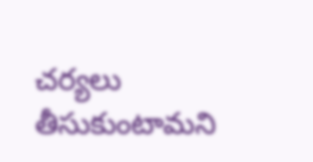చర్యలు తీసుకుంటామని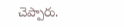చెప్పారు.